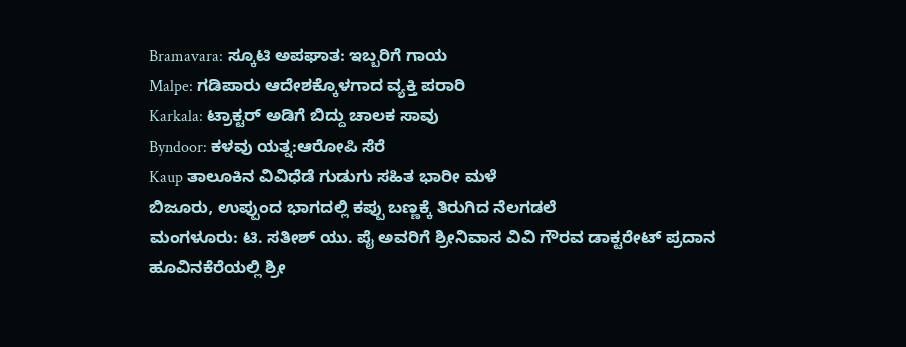Bramavara: ಸ್ಕೂಟಿ ಅಪಘಾತ: ಇಬ್ಬರಿಗೆ ಗಾಯ
Malpe: ಗಡಿಪಾರು ಆದೇಶಕ್ಕೊಳಗಾದ ವ್ಯಕ್ತಿ ಪರಾರಿ
Karkala: ಟ್ರಾಕ್ಟರ್ ಅಡಿಗೆ ಬಿದ್ದು ಚಾಲಕ ಸಾವು
Byndoor: ಕಳವು ಯತ್ನ:ಆರೋಪಿ ಸೆರೆ
Kaup ತಾಲೂಕಿನ ವಿವಿಧೆಡೆ ಗುಡುಗು ಸಹಿತ ಭಾರೀ ಮಳೆ
ಬಿಜೂರು, ಉಪ್ಪುಂದ ಭಾಗದಲ್ಲಿ ಕಪ್ಪು ಬಣ್ಣಕ್ಕೆ ತಿರುಗಿದ ನೆಲಗಡಲೆ
ಮಂಗಳೂರು: ಟಿ. ಸತೀಶ್ ಯು. ಪೈ ಅವರಿಗೆ ಶ್ರೀನಿವಾಸ ವಿವಿ ಗೌರವ ಡಾಕ್ಟರೇಟ್ ಪ್ರದಾನ
ಹೂವಿನಕೆರೆಯಲ್ಲಿ ಶ್ರೀ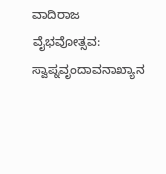ವಾದಿರಾಜ ವೈಭವೋತ್ಸವ: ಸ್ವಾಪ್ನವೃಂದಾವನಾಖ್ಯಾನ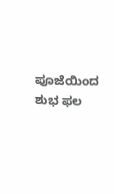ಪೂಜೆಯಿಂದ ಶುಭ ಫಲ